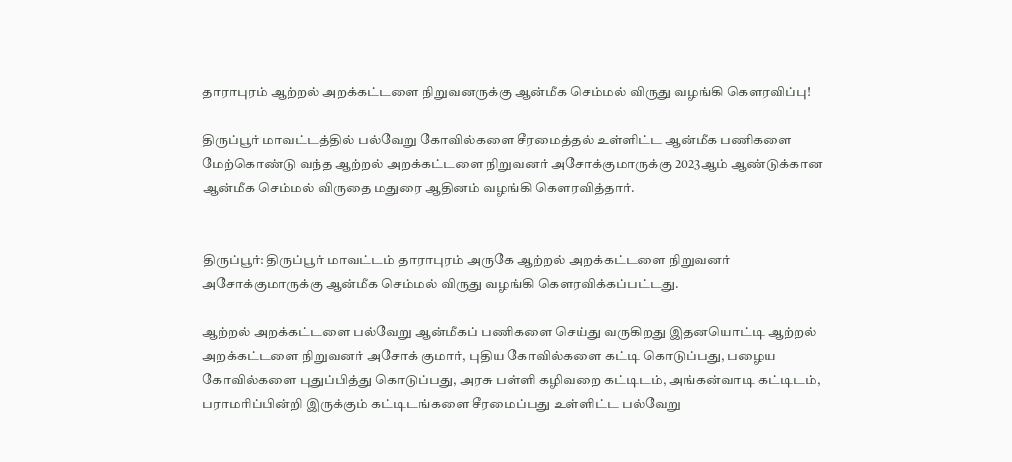தாராபுரம் ஆற்றல் அறக்கட்டளை நிறுவனருக்கு ஆன்மீக செம்மல் விருது வழங்கி கௌரவிப்பு!

திருப்பூர் மாவட்டத்தில் பல்வேறு கோவில்களை சீரமைத்தல் உள்ளிட்ட ஆன்மீக பணிகளை மேற்கொண்டு வந்த ஆற்றல் அறக்கட்டளை நிறுவனர் அசோக்குமாருக்கு 2023ஆம் ஆண்டுக்கான ஆன்மீக செம்மல் விருதை மதுரை ஆதினம் வழங்கி கௌரவித்தார்.


திருப்பூர்: திருப்பூர் மாவட்டம் தாராபுரம் அருகே ஆற்றல் அறக்கட்டளை நிறுவனர் அசோக்குமாருக்கு ஆன்மீக செம்மல் விருது வழங்கி கௌரவிக்கப்பட்டது.

ஆற்றல் அறக்கட்டளை பல்வேறு ஆன்மீகப் பணிகளை செய்து வருகிறது இதனயொட்டி ஆற்றல் அறக்கட்டளை நிறுவனர் அசோக் குமார், புதிய கோவில்களை கட்டி கொடுப்பது, பழைய கோவில்களை புதுப்பித்து கொடுப்பது, அரசு பள்ளி கழிவறை கட்டிடம், அங்கன்வாடி கட்டிடம், பராமரிப்பின்றி இருக்கும் கட்டிடங்களை சீரமைப்பது உள்ளிட்ட பல்வேறு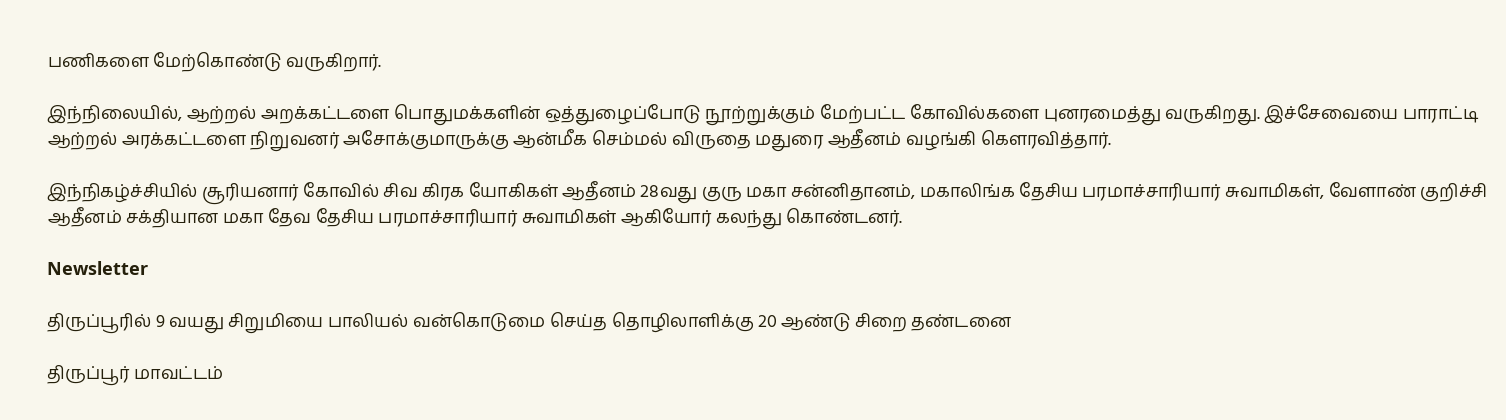பணிகளை மேற்கொண்டு வருகிறார்.

இந்நிலையில், ஆற்றல் அறக்கட்டளை பொதுமக்களின் ஒத்துழைப்போடு நூற்றுக்கும் மேற்பட்ட கோவில்களை புனரமைத்து வருகிறது. இச்சேவையை பாராட்டி ஆற்றல் அரக்கட்டளை நிறுவனர் அசோக்குமாருக்கு ஆன்மீக செம்மல் விருதை மதுரை ஆதீனம் வழங்கி கௌரவித்தார்.

இந்நிகழ்ச்சியில் சூரியனார் கோவில் சிவ கிரக யோகிகள் ஆதீனம் 28வது குரு மகா சன்னிதானம், மகாலிங்க தேசிய பரமாச்சாரியார் சுவாமிகள், வேளாண் குறிச்சி ஆதீனம் சக்தியான மகா தேவ தேசிய பரமாச்சாரியார் சுவாமிகள் ஆகியோர் கலந்து கொண்டனர்.

Newsletter

திருப்பூரில் 9 வயது சிறுமியை பாலியல் வன்கொடுமை செய்த தொழிலாளிக்கு 20 ஆண்டு சிறை தண்டனை

திருப்பூர் மாவட்டம்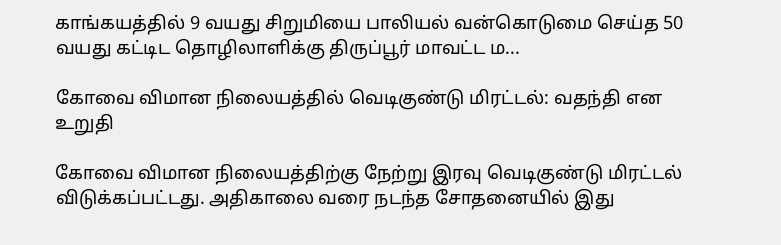காங்கயத்தில் 9 வயது சிறுமியை பாலியல் வன்கொடுமை செய்த 50 வயது கட்டிட தொழிலாளிக்கு திருப்பூர் மாவட்ட ம...

கோவை விமான நிலையத்தில் வெடிகுண்டு மிரட்டல்: வதந்தி என உறுதி

கோவை விமான நிலையத்திற்கு நேற்று இரவு வெடிகுண்டு மிரட்டல் விடுக்கப்பட்டது. அதிகாலை வரை நடந்த சோதனையில் இது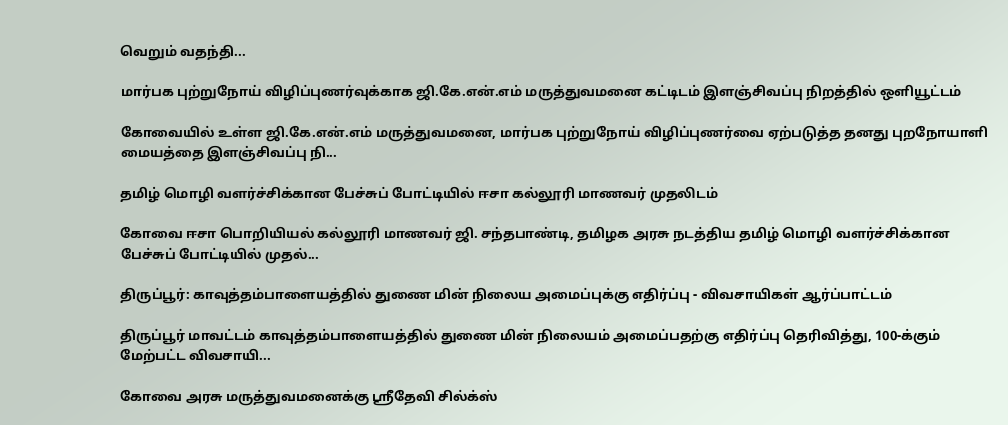வெறும் வதந்தி...

மார்பக புற்றுநோய் விழிப்புணர்வுக்காக ஜி.கே.என்.எம் மருத்துவமனை கட்டிடம் இளஞ்சிவப்பு நிறத்தில் ஒளியூட்டம்

கோவையில் உள்ள ஜி.கே.என்.எம் மருத்துவமனை, மார்பக புற்றுநோய் விழிப்புணர்வை ஏற்படுத்த தனது புறநோயாளி மையத்தை இளஞ்சிவப்பு நி...

தமிழ் மொழி வளர்ச்சிக்கான பேச்சுப் போட்டியில் ஈசா கல்லூரி மாணவர் முதலிடம்

கோவை ஈசா பொறியியல் கல்லூரி மாணவர் ஜி. சந்தபாண்டி, தமிழக அரசு நடத்திய தமிழ் மொழி வளர்ச்சிக்கான பேச்சுப் போட்டியில் முதல்...

திருப்பூர்: காவுத்தம்பாளையத்தில் துணை மின் நிலைய அமைப்புக்கு எதிர்ப்பு - விவசாயிகள் ஆர்ப்பாட்டம்

திருப்பூர் மாவட்டம் காவுத்தம்பாளையத்தில் துணை மின் நிலையம் அமைப்பதற்கு எதிர்ப்பு தெரிவித்து, 100-க்கும் மேற்பட்ட விவசாயி...

கோவை அரசு மருத்துவமனைக்கு ஸ்ரீதேவி சில்க்ஸ்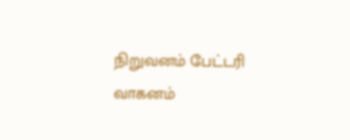நிறுவனம் பேட்டரி வாகனம்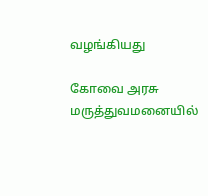வழங்கியது

கோவை அரசு மருத்துவமனையில்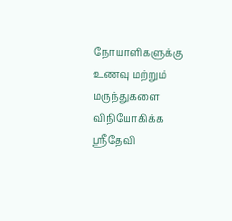நோயாளிகளுக்கு உணவு மற்றும் மருந்துகளை விநியோகிக்க ஸ்ரீதேவி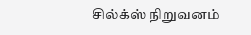சில்க்ஸ் நிறுவனம்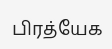பிரத்யேக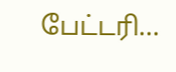பேட்டரி...